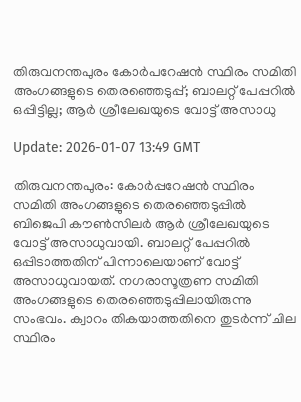തിരുവനന്തപുരം കോര്‍പറേഷന്‍ സ്ഥിരം സമിതി അംഗങ്ങളുടെ തെരഞ്ഞെടുപ്പ്; ബാലറ്റ് പേപ്പറില്‍ ഒപ്പിട്ടില്ല; ആര്‍ ശ്രീലേഖയുടെ വോട്ട് അസാധു

Update: 2026-01-07 13:49 GMT

തിരുവനന്തപുരം: കോര്‍പ്പറേഷന്‍ സ്ഥിരം സമിതി അംഗങ്ങളുടെ തെരഞ്ഞെടുപ്പില്‍ ബിജെപി കൗണ്‍സിലര്‍ ആര്‍ ശ്രീലേഖയുടെ വോട്ട് അസാധുവായി. ബാലറ്റ് പേപ്പറില്‍ ഒപ്പിടാത്തതിന് പിന്നാലെയാണ് വോട്ട് അസാധുവായത്. നഗരാസൂത്രണ സമിതി അംഗങ്ങളുടെ തെരഞ്ഞെടുപ്പിലായിരുന്നു സംഭവം. ക്വാറം തികയാത്തതിനെ തുടര്‍ന്ന് ചില സ്ഥിരം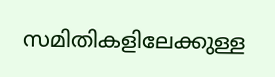സമിതികളിലേക്കുള്ള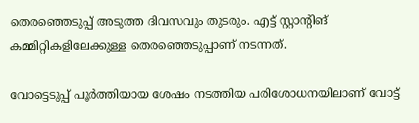തെരഞ്ഞെടുപ്പ് അടുത്ത ദിവസവും തുടരും. എട്ട് സ്റ്റാന്റിങ് കമ്മിറ്റികളിലേക്കുള്ള തെരഞ്ഞെടുപ്പാണ് നടന്നത്.

വോട്ടെടുപ്പ് പൂര്‍ത്തിയായ ശേഷം നടത്തിയ പരിശോധനയിലാണ് വോട്ട്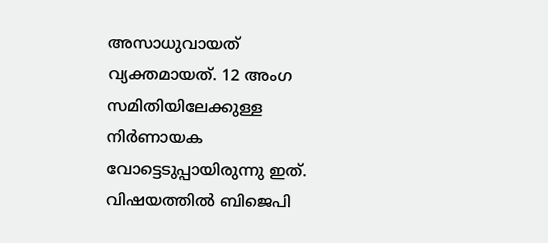അസാധുവായത് വ്യക്തമായത്. 12 അംഗ സമിതിയിലേക്കുള്ള നിര്‍ണായക വോട്ടെടുപ്പായിരുന്നു ഇത്. വിഷയത്തില്‍ ബിജെപി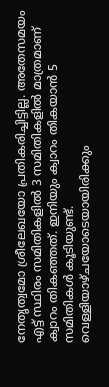നേതൃത്വമോ ശ്രീലേഖയോ പ്രതികരിച്ചിട്ടില്ല. അതേസമയം എട്ട് സ്ഥിരം സമിതികളില്‍ 3 സമിതികളില്‍ മാത്രമാണ് ക്വാറം തികഞ്ഞത്. ഇനിയും ക്വാറം തികയാന്‍ 5 സമിതികള്‍ കൂടിയുണ്ട്. വെള്ളിയാഴ്ചയോടെയായിരിക്കും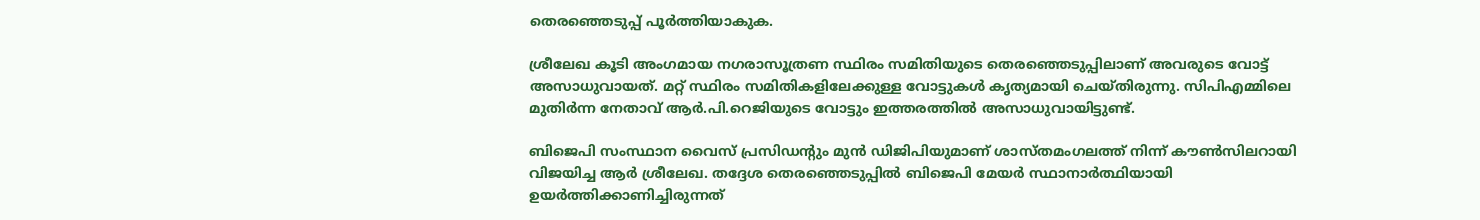തെരഞ്ഞെടുപ്പ് പൂര്‍ത്തിയാകുക.

ശ്രീലേഖ കൂടി അംഗമായ നഗരാസൂത്രണ സ്ഥിരം സമിതിയുടെ തെരഞ്ഞെടുപ്പിലാണ് അവരുടെ വോട്ട് അസാധുവായത്. മറ്റ് സ്ഥിരം സമിതികളിലേക്കുള്ള വോട്ടുകള്‍ കൃത്യമായി ചെയ്തിരുന്നു. സിപിഎമ്മിലെ മുതിര്‍ന്ന നേതാവ് ആര്‍.പി.റെജിയുടെ വോട്ടും ഇത്തരത്തില്‍ അസാധുവായിട്ടുണ്ട്.

ബിജെപി സംസ്ഥാന വൈസ് പ്രസിഡന്റും മുന്‍ ഡിജിപിയുമാണ് ശാസ്തമംഗലത്ത് നിന്ന് കൗണ്‍സിലറായി വിജയിച്ച ആര്‍ ശ്രീലേഖ. തദ്ദേശ തെരഞ്ഞെടുപ്പില്‍ ബിജെപി മേയര്‍ സ്ഥാനാര്‍ത്ഥിയായി ഉയര്‍ത്തിക്കാണിച്ചിരുന്നത്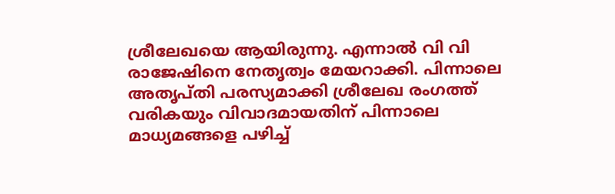ശ്രീലേഖയെ ആയിരുന്നു. എന്നാല്‍ വി വി രാജേഷിനെ നേതൃത്വം മേയറാക്കി. പിന്നാലെ അതൃപ്തി പരസ്യമാക്കി ശ്രീലേഖ രംഗത്ത് വരികയും വിവാദമായതിന് പിന്നാലെ മാധ്യമങ്ങളെ പഴിച്ച്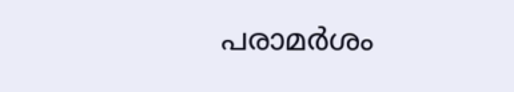പരാമര്‍ശം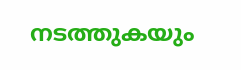നടത്തുകയും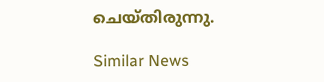ചെയ്തിരുന്നു.

Similar News